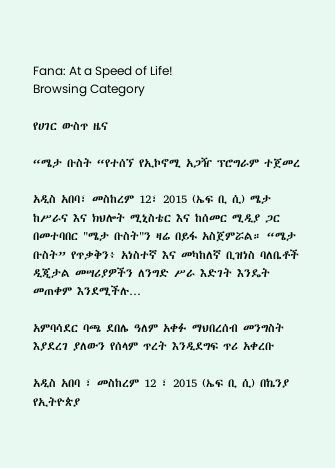Fana: At a Speed of Life!
Browsing Category

የሀገር ውስጥ ዜና

“ሜታ ቡስት “የተሰኘ የኢኮኖሚ አጋዥ ፕሮግራም ተጀመረ

አዲስ አበባ፣ መስከረም 12፣ 2015 (ኤፍ ቢ ሲ) ሜታ ከሥራና እና ክህሎት ሚኒስቴር እና ከሰመር ሚዲያ ጋር በመተባበር "ሜታ ቡስት"ን ዛሬ በይፋ አስጀምሯል። “ሜታ ቡስት” የጥቃቅን፥ አነስተኛ እና መካከለኛ ቢዝነስ ባለቤቶች ዲጂታል መሣሪያዎችን ለንግድ ሥራ እድገት እንዴት መጠቀም እንደሚችሉ…

አምባሳደር ባጫ ደበሌ ዓለም አቀፉ ማህበረሰብ መንግስት እያደረገ ያለውን የሰላም ጥረት እንዲደግፍ ጥሪ አቀረቡ

አዲስ አበባ ፣ መስከረም 12 ፣ 2015 (ኤፍ ቢ ሲ) በኬንያ የኢትዮጵያ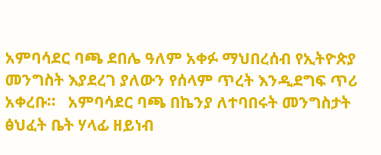አምባሳደር ባጫ ደበሌ ዓለም አቀፉ ማህበረሰብ የኢትዮጵያ መንግስት እያደረገ ያለውን የሰላም ጥረት እንዲደግፍ ጥሪ አቀረቡ።   አምባሳደር ባጫ በኬንያ ለተባበሩት መንግስታት ፅህፈት ቤት ሃላፊ ዘይነብ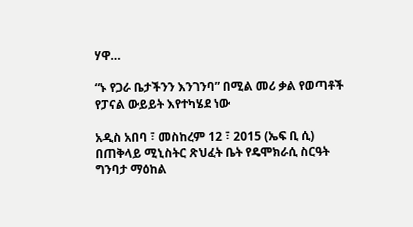ሃዋ…

“ኑ የጋራ ቤታችንን እንገንባ” በሚል መሪ ቃል የወጣቶች የፓናል ውይይት እየተካሄደ ነው

አዲስ አበባ ፣ መስከረም 12 ፣ 2015 (ኤፍ ቢ ሲ) በጠቅላይ ሚኒስትር ጽህፈት ቤት የዴሞክራሲ ስርዓት ግንባታ ማዕከል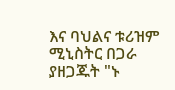እና ባህልና ቱሪዝም ሚኒስትር በጋራ ያዘጋጁት "ኑ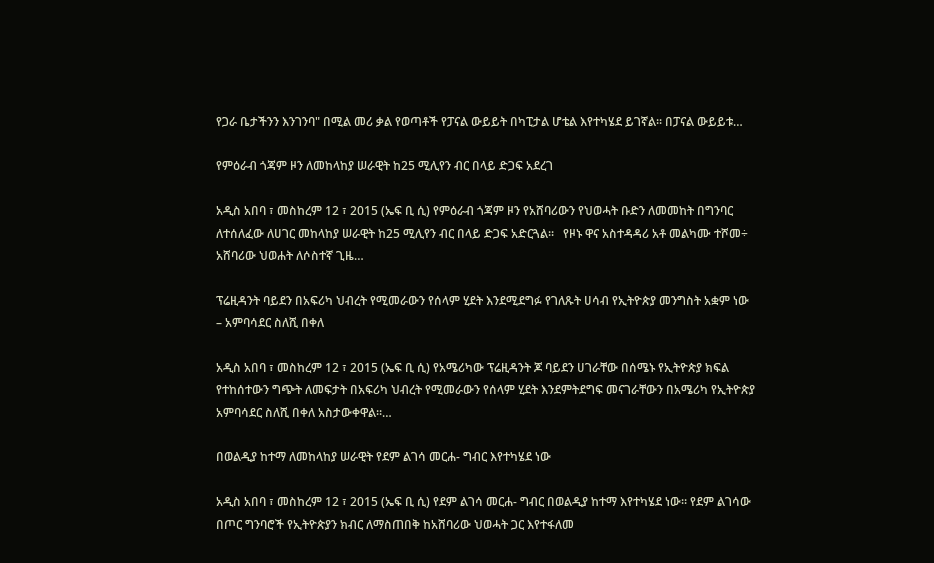የጋራ ቤታችንን እንገንባ" በሚል መሪ ቃል የወጣቶች የፓናል ውይይት በካፒታል ሆቴል እየተካሄደ ይገኛል፡፡ በፓናል ውይይቱ…

የምዕራብ ጎጃም ዞን ለመከላከያ ሠራዊት ከ25 ሚሊየን ብር በላይ ድጋፍ አደረገ

አዲስ አበባ ፣ መስከረም 12 ፣ 2015 (ኤፍ ቢ ሲ) የምዕራብ ጎጃም ዞን የአሸባሪውን የህወሓት ቡድን ለመመከት በግንባር ለተሰለፈው ለሀገር መከላከያ ሠራዊት ከ25 ሚሊየን ብር በላይ ድጋፍ አድርጓል፡፡   የዞኑ ዋና አስተዳዳሪ አቶ መልካሙ ተሾመ÷ አሸባሪው ህወሐት ለሶስተኛ ጊዜ…

ፕሬዚዳንት ባይደን በአፍሪካ ህብረት የሚመራውን የሰላም ሂደት እንደሚደግፉ የገለጹት ሀሳብ የኢትዮጵያ መንግስት አቋም ነው – አምባሳደር ስለሺ በቀለ

አዲስ አበባ ፣ መስከረም 12 ፣ 2015 (ኤፍ ቢ ሲ) የአሜሪካው ፕሬዚዳንት ጆ ባይደን ሀገራቸው በሰሜኑ የኢትዮጵያ ክፍል የተከሰተውን ግጭት ለመፍታት በአፍሪካ ህብረት የሚመራውን የሰላም ሂደት እንደምትደግፍ መናገራቸውን በአሜሪካ የኢትዮጵያ አምባሳደር ስለሺ በቀለ አስታውቀዋል።…

በወልዲያ ከተማ ለመከላከያ ሠራዊት የደም ልገሳ መርሐ- ግብር እየተካሄደ ነው

አዲስ አበባ ፣ መስከረም 12 ፣ 2015 (ኤፍ ቢ ሲ) የደም ልገሳ መርሐ- ግብር በወልዲያ ከተማ እየተካሄደ ነው። የደም ልገሳው በጦር ግንባሮች የኢትዮጵያን ክብር ለማስጠበቅ ከአሸባሪው ህወሓት ጋር እየተፋለመ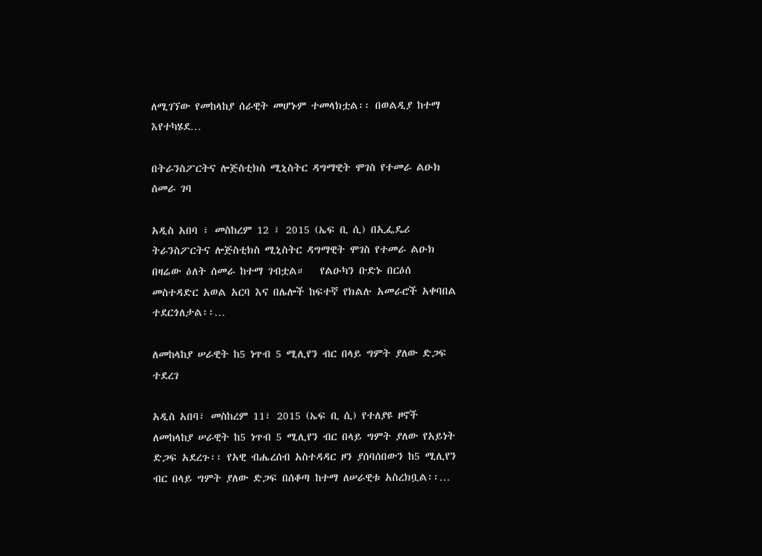ለሚገኘው የመከላከያ ሰራዊት መሆኑም ተመላክቷል፡፡ በወልዲያ ከተማ እየተካሄደ…

በትራንስፖርትና ሎጅስቲክስ ሚኒስትር ዳግማዊት ሞገስ የተመራ ልዑክ ሰመራ ገባ

አዲስ አበባ ፣ መስከረም 12 ፣ 2015 (ኤፍ ቢ ሲ) በኢፌዴሪ ትራንስፖርትና ሎጅስቲክስ ሚኒስትር ዳግማዊት ሞገስ የተመራ ልዑክ በዛሬው ዕለት ሰመራ ከተማ ገብቷል።   የልዑካን ቡድኑ በርዕሰ መስተዳድር አወል አርባ እና በሌሎች ከፍተኛ የክልሉ አመራሮች አቀባበል ተደርጎለታል፡፡…

ለመከላከያ ሠራዊት ከ5 ነጥብ 5 ሚሊየን ብር በላይ ግምት ያለው ድጋፍ ተደረገ

አዲስ አበባ፣ መስከረም 11፣ 2015 (ኤፍ ቢ ሲ) የተለያዩ ዞኖች ለመከላከያ ሠራዊት ከ5 ነጥብ 5 ሚሊየን ብር በላይ ግምት ያለው የአይነት ድጋፍ አደረጉ፡፡ የአዊ ብሔረሰብ አስተዳዳር ዞን ያሰባሰበውን ከ5 ሚሊየን ብር በላይ ግምት ያለው ድጋፍ በሰቆጣ ከተማ ለሠራዊቱ አስረክቧል፡፡…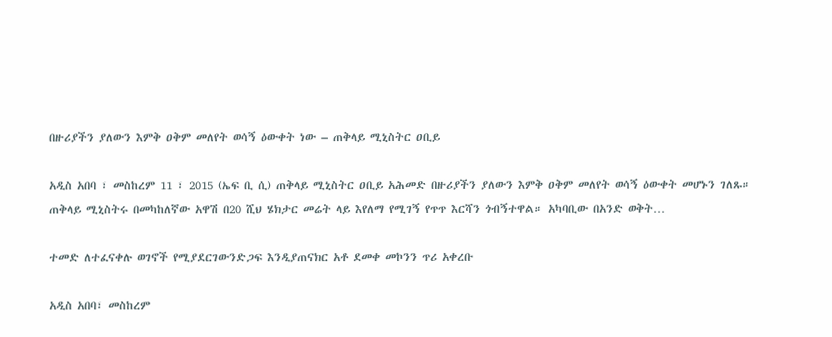በዙሪያችን ያለውን እምቅ ዐቅም መለየት ወሳኝ ዕውቀት ነው – ጠቅላይ ሚኒስትር ዐቢይ

አዲስ አበባ ፣ መስከረም 11 ፣ 2015 (ኤፍ ቢ ሲ) ጠቅላይ ሚኒስትር ዐቢይ አሕመድ በዙሪያችን ያለውን እምቅ ዐቅም መለየት ወሳኝ ዕውቀት መሆኑን ገለጹ። ጠቅላይ ሚኒስትሩ በመካከለኛው አዋሽ በ20 ሺህ ሄክታር መሬት ላይ እየለማ የሚገኝ የጥጥ እርሻን ጎብኝተዋል። አካባቢው በአንድ ወቅት…

ተመድ ለተፈናቀሉ ወገኖች የሚያደርገውንድጋፍ እንዲያጠናክር አቶ ደመቀ መኮንን ጥሪ አቀረቡ

አዲስ አበባ፣ መስከረም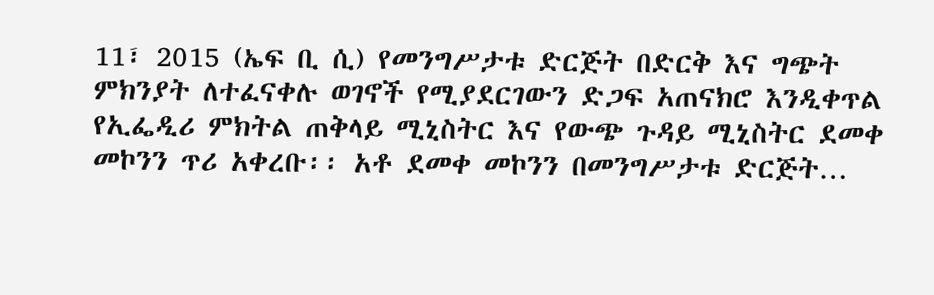11፣ 2015 (ኤፍ ቢ ሲ) የመንግሥታቱ ድርጅት በድርቅ እና ግጭት ምክንያት ለተፈናቀሉ ወገኖች የሚያደርገውን ድጋፍ አጠናክሮ እንዲቀጥል የኢፌዲሪ ምክትል ጠቅላይ ሚኒስትር እና የውጭ ጉዳይ ሚኒስትር ደመቀ መኮንን ጥሪ አቀረቡ፡፡ አቶ ደመቀ መኮንን በመንግሥታቱ ድርጅት…